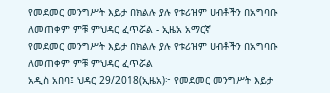የመደመር መንግሥት እይታ በክልሉ ያሉ የቱሪዝም ሀብቶችን በአግባቡ ለመጠቀም ምቹ ምህዳር ፈጥሯል - ኢዜአ አማርኛ
የመደመር መንግሥት እይታ በክልሉ ያሉ የቱሪዝም ሀብቶችን በአግባቡ ለመጠቀም ምቹ ምህዳር ፈጥሯል
አዲስ አበባ፤ ህዳር 29/2018(ኢዜአ)፦ የመደመር መንግሥት እይታ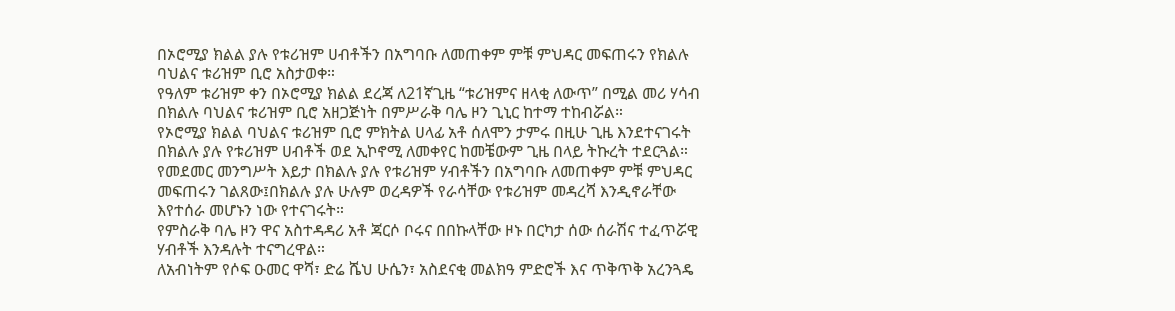በኦሮሚያ ክልል ያሉ የቱሪዝም ሀብቶችን በአግባቡ ለመጠቀም ምቹ ምህዳር መፍጠሩን የክልሉ ባህልና ቱሪዝም ቢሮ አስታወቀ።
የዓለም ቱሪዝም ቀን በኦሮሚያ ክልል ደረጃ ለ21ኛጊዜ “ቱሪዝምና ዘላቂ ለውጥ” በሚል መሪ ሃሳብ በክልሉ ባህልና ቱሪዝም ቢሮ አዘጋጅነት በምሥራቅ ባሌ ዞን ጊኒር ከተማ ተከብሯል።
የኦሮሚያ ክልል ባህልና ቱሪዝም ቢሮ ምክትል ሀላፊ አቶ ሰለሞን ታምሩ በዚሁ ጊዜ እንደተናገሩት በክልሉ ያሉ የቱሪዝም ሀብቶች ወደ ኢኮኖሚ ለመቀየር ከመቼውም ጊዜ በላይ ትኩረት ተደርጓል።
የመደመር መንግሥት እይታ በክልሉ ያሉ የቱሪዝም ሃብቶችን በአግባቡ ለመጠቀም ምቹ ምህዳር መፍጠሩን ገልጸው፤በክልሉ ያሉ ሁሉም ወረዳዎች የራሳቸው የቱሪዝም መዳረሻ እንዲኖራቸው እየተሰራ መሆኑን ነው የተናገሩት።
የምስራቅ ባሌ ዞን ዋና አስተዳዳሪ አቶ ጃርሶ ቦሩና በበኩላቸው ዞኑ በርካታ ሰው ሰራሽና ተፈጥሯዊ ሃብቶች እንዳሉት ተናግረዋል።
ለአብነትም የሶፍ ዑመር ዋሻ፣ ድሬ ሼህ ሁሴን፣ አስደናቂ መልክዓ ምድሮች እና ጥቅጥቅ አረንጓዴ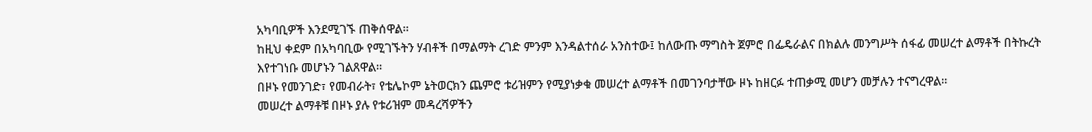አካባቢዎች እንደሚገኙ ጠቅሰዋል።
ከዚህ ቀደም በአካባቢው የሚገኙትን ሃብቶች በማልማት ረገድ ምንም እንዳልተሰራ አንስተው፤ ከለውጡ ማግስት ጀምሮ በፌዴራልና በክልሉ መንግሥት ሰፋፊ መሠረተ ልማቶች በትኩረት እየተገነቡ መሆኑን ገልጸዋል።
በዞኑ የመንገድ፣ የመብራት፣ የቴሌኮም ኔትወርክን ጨምሮ ቱሪዝምን የሚያነቃቁ መሠረተ ልማቶች በመገንባታቸው ዞኑ ከዘርፉ ተጠቃሚ መሆን መቻሉን ተናግረዋል።
መሠረተ ልማቶቹ በዞኑ ያሉ የቱሪዝም መዳረሻዎችን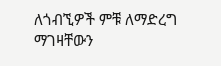ለጎብኚዎች ምቹ ለማድረግ ማገዛቸውን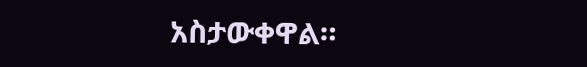አስታውቀዋል።